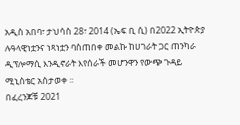አዲስ አበባ፣ ታህሳስ 28፣ 2014 (ኤፍ ቢ ሲ) በ2022 ኢትዮጵያ ሉዓላዊነቷንና ነጻነቷን ባስጠበቀ መልኩ ከሀገራት ጋር ጠንካራ ዲፕሎማሲ እንዲኖራት እየሰራች መሆንዋን የውጭ ጉዳይ ሚኒስቴር አስታወቀ ፡፡
በፈረንጆቹ 2021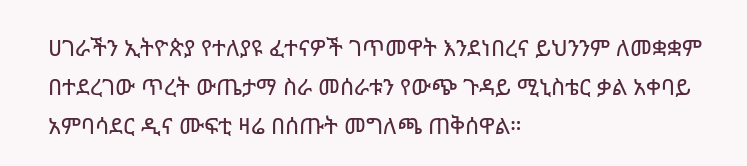ሀገራችን ኢትዮጵያ የተለያዩ ፈተናዎች ገጥመዋት እንደነበረና ይህንንም ለመቋቋም በተደረገው ጥረት ውጤታማ ስራ መሰራቱን የውጭ ጉዳይ ሚኒስቴር ቃል አቀባይ አምባሳደር ዲና ሙፍቲ ዛሬ በሰጡት መግለጫ ጠቅሰዋል።